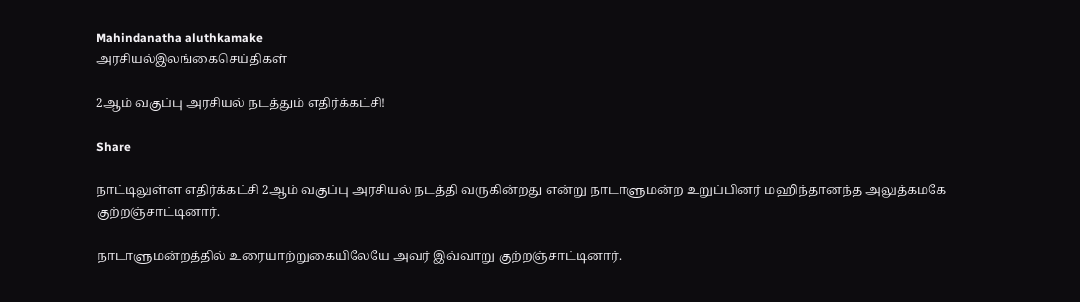Mahindanatha aluthkamake
அரசியல்இலங்கைசெய்திகள்

2ஆம் வகுப்பு அரசியல் நடத்தும் எதிர்க்கட்சி!

Share

நாட்டிலுள்ள எதிர்க்கட்சி 2ஆம் வகுப்பு அரசியல் நடத்தி வருகின்றது என்று நாடாளுமன்ற உறுப்பினர் மஹிந்தானந்த அலுத்கமகே குற்றஞ்சாட்டினார்.

நாடாளுமன்றத்தில் உரையாற்றுகையிலேயே அவர் இவ்வாறு குற்றஞ்சாட்டினார்.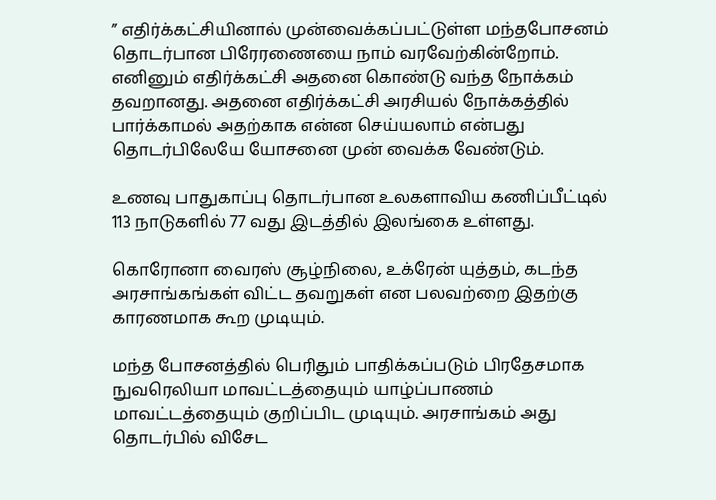” எதிர்க்கட்சியினால் முன்வைக்கப்பட்டுள்ள மந்தபோசனம் தொடர்பான பிரேரணையை நாம் வரவேற்கின்றோம். எனினும் எதிர்க்கட்சி அதனை கொண்டு வந்த நோக்கம் தவறானது. அதனை எதிர்க்கட்சி அரசியல் நோக்கத்தில் பார்க்காமல் அதற்காக என்ன செய்யலாம் என்பது தொடர்பிலேயே யோசனை முன் வைக்க வேண்டும்.

உணவு பாதுகாப்பு தொடர்பான உலகளாவிய கணிப்பீட்டில் 113 நாடுகளில் 77 வது இடத்தில் இலங்கை உள்ளது.

கொரோனா வைரஸ் சூழ்நிலை, உக்ரேன் யுத்தம், கடந்த அரசாங்கங்கள் விட்ட தவறுகள் என பலவற்றை இதற்கு காரணமாக கூற முடியும்.

மந்த போசனத்தில் பெரிதும் பாதிக்கப்படும் பிரதேசமாக நுவரெலியா மாவட்டத்தையும் யாழ்ப்பாணம் மாவட்டத்தையும் குறிப்பிட முடியும். அரசாங்கம் அது தொடர்பில் விசேட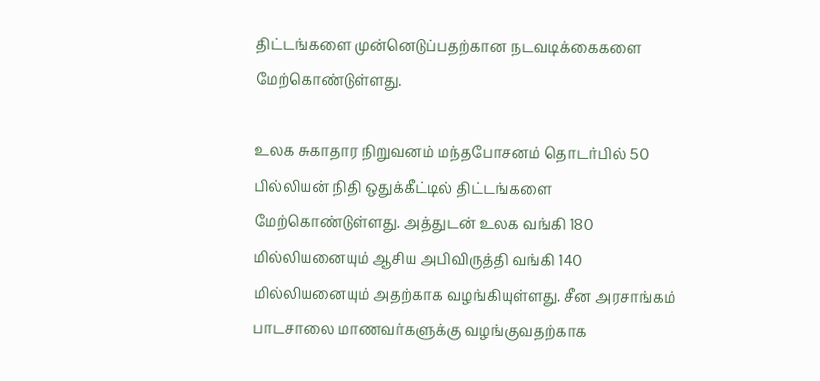திட்டங்களை முன்னெடுப்பதற்கான நடவடிக்கைகளை மேற்கொண்டுள்ளது.

உலக சுகாதார நிறுவனம் மந்தபோசனம் தொடர்பில் 50 பில்லியன் நிதி ஒதுக்கீட்டில் திட்டங்களை மேற்கொண்டுள்ளது. அத்துடன் உலக வங்கி 180 மில்லியனையும் ஆசிய அபிவிருத்தி வங்கி 140 மில்லியனையும் அதற்காக வழங்கியுள்ளது. சீன அரசாங்கம் பாடசாலை மாணவர்களுக்கு வழங்குவதற்காக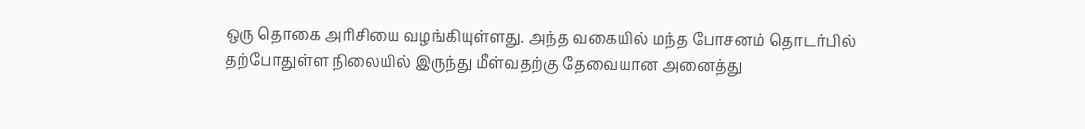ஒரு தொகை அரிசியை வழங்கியுள்ளது. அந்த வகையில் மந்த போசனம் தொடர்பில் தற்போதுள்ள நிலையில் இருந்து மீள்வதற்கு தேவையான அனைத்து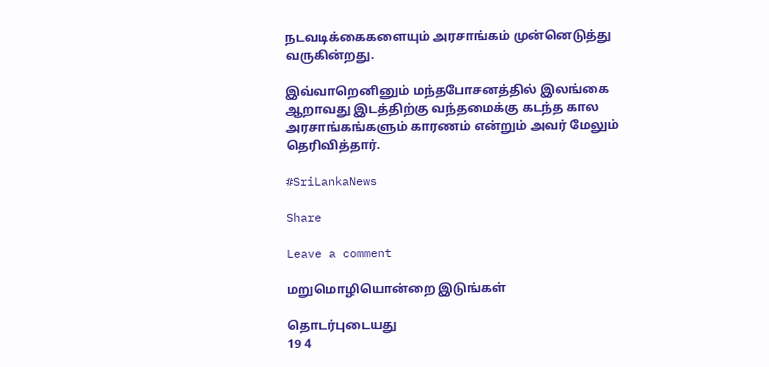நடவடிக்கைகளையும் அரசாங்கம் முன்னெடுத்து வருகின்றது.

இவ்வாறெனினும் மந்தபோசனத்தில் இலங்கை ஆறாவது இடத்திற்கு வந்தமைக்கு கடந்த கால அரசாங்கங்களும் காரணம் என்றும் அவர் மேலும் தெரிவித்தார்.

#SriLankaNews

Share

Leave a comment

மறுமொழியொன்றை இடுங்கள்

தொடர்புடையது
19 4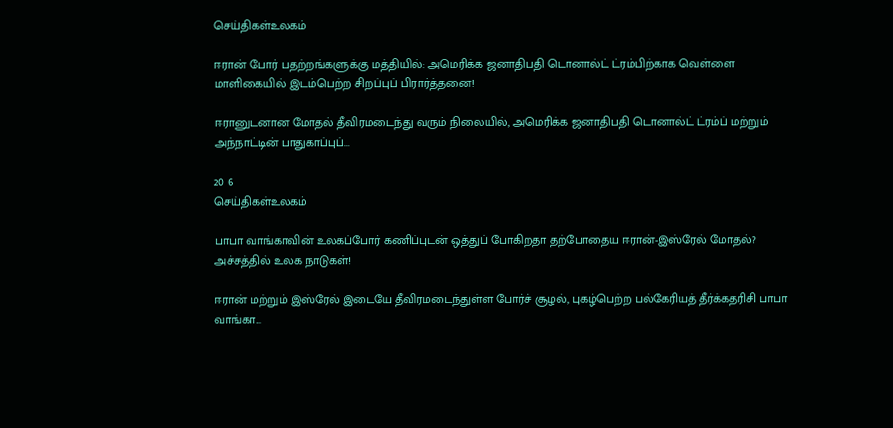செய்திகள்உலகம்

ஈரான் போர் பதற்றங்களுக்கு மத்தியில்: அமெரிக்க ஜனாதிபதி டொனால்ட் ட்ரம்பிற்காக வெள்ளை மாளிகையில் இடம்பெற்ற சிறப்புப் பிரார்த்தனை!

ஈரானுடனான மோதல் தீவிரமடைந்து வரும் நிலையில், அமெரிக்க ஜனாதிபதி டொனால்ட் ட்ரம்ப் மற்றும் அந்நாட்டின் பாதுகாப்புப்...

20 6
செய்திகள்உலகம்

பாபா வாங்காவின் உலகப்போர் கணிப்புடன் ஒத்துப் போகிறதா தற்போதைய ஈரான்-இஸ்ரேல் மோதல்? அச்சத்தில் உலக நாடுகள்!

ஈரான் மற்றும் இஸ்ரேல் இடையே தீவிரமடைந்துள்ள போர்ச் சூழல், புகழ்பெற்ற பல்கேரியத் தீர்க்கதரிசி பாபா வாங்கா...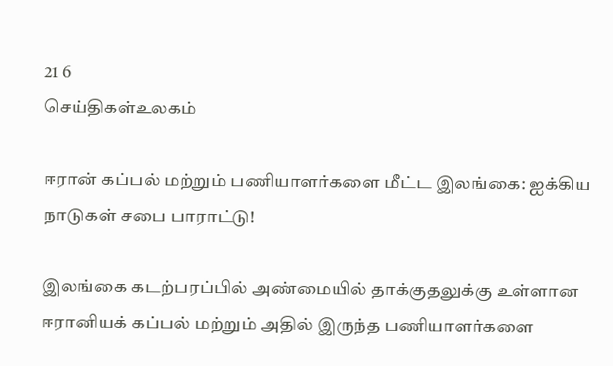21 6
செய்திகள்உலகம்

ஈரான் கப்பல் மற்றும் பணியாளர்களை மீட்ட இலங்கை: ஐக்கிய நாடுகள் சபை பாராட்டு!

இலங்கை கடற்பரப்பில் அண்மையில் தாக்குதலுக்கு உள்ளான ஈரானியக் கப்பல் மற்றும் அதில் இருந்த பணியாளர்களை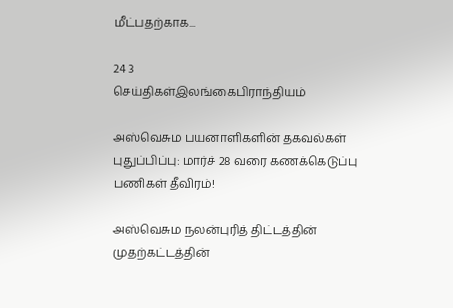மீட்பதற்காக...

24 3
செய்திகள்இலங்கைபிராந்தியம்

அஸ்வெசும பயனாளிகளின் தகவல்கள் புதுப்பிப்பு: மார்ச் 28 வரை கணக்கெடுப்பு பணிகள் தீவிரம்!

அஸ்வெசும நலன்புரித் திட்டத்தின் முதற்கட்டத்தின்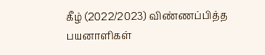கீழ் (2022/2023) விண்ணப்பித்த பயனாளிகள்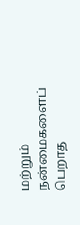மற்றும் நன்மைகளைப் பெறாத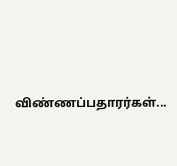விண்ணப்பதாரர்கள்...